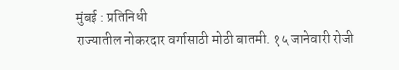मुंबई : प्रतिनिधी
राज्यातील नोकरदार वर्गासाठी मोठी बातमी. १५ जानेवारी रोजी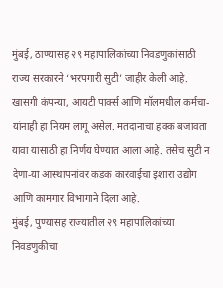मुंबई, ठाण्यासह २९ महापालिकांच्या निवडणुकांसाठी राज्य सरकारने ‘भरपगारी सुटी’ जाहीर केली आहे. खासगी कंपन्या, आयटी पार्क्स आणि मॉलमधील कर्मचा-यांनाही हा नियम लागू असेल. मतदानाचा हक्क बजावता यावा यासाठी हा निर्णय घेण्यात आला आहे. तसेच सुटी न देणा-या आस्थापनांवर कडक कारवाईचा इशारा उद्योग आणि कामगार विभागाने दिला आहे.
मुंबई, पुण्यासह राज्यातील २९ महापालिकांच्या निवडणुकीचा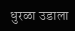धुरळा उडाला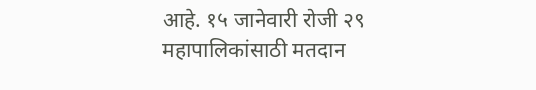आहे. १५ जानेवारी रोजी २९ महापालिकांसाठी मतदान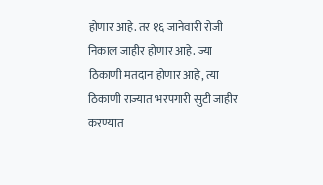होणार आहे. तर १६ जानेवारी रोजी निकाल जाहीर होणार आहे. ज्या ठिकाणी मतदान होणार आहे, त्या ठिकाणी राज्यात भरपगारी सुटी जाहीर करण्यात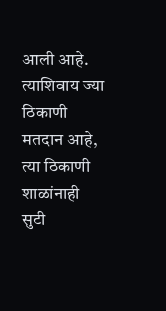आली आहे. त्याशिवाय ज्या ठिकाणी मतदान आहे, त्या ठिकाणी शाळांनाही सुटी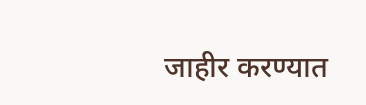जाहीर करण्यात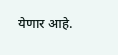येणार आहे.